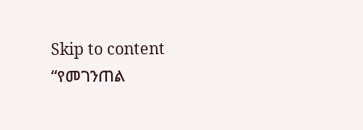Skip to content
“የመገንጠል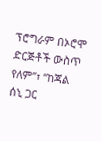ፕሮግራም በኦሮሞ ድርጅቶች ውስጥ የለም”፣ “ከጃል ሰኒ ጋር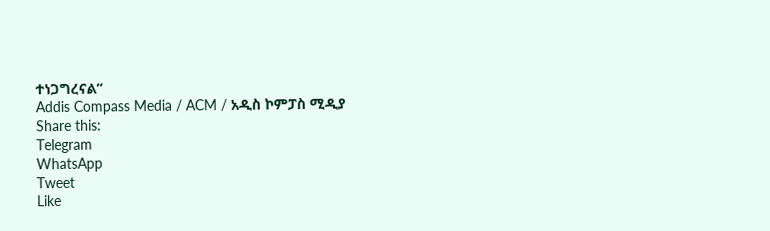ተነጋግረናል”
Addis Compass Media / ACM / አዲስ ኮምፓስ ሚዲያ
Share this:
Telegram
WhatsApp
Tweet
Like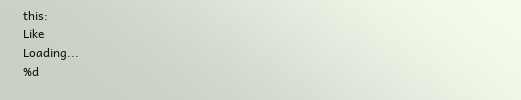this:
Like
Loading...
%d